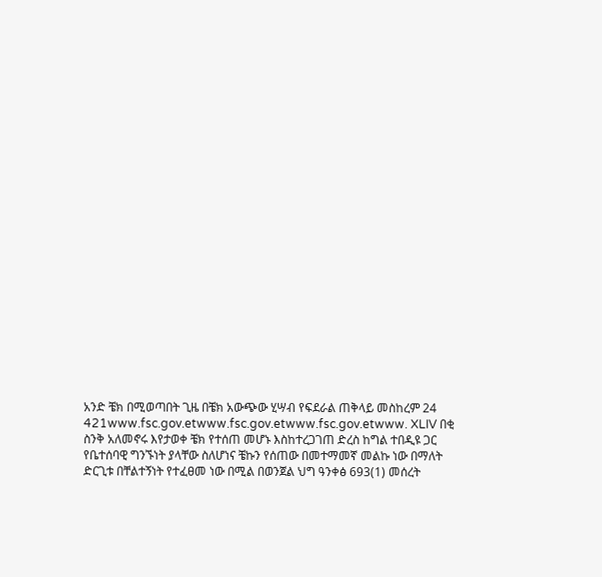አንድ ቼክ በሚወጣበት ጊዜ በቼክ አውጭው ሂሣብ የፍደራል ጠቅላይ መስከረም 24 421www.fsc.gov.etwww.fsc.gov.etwww.fsc.gov.etwww. XLIV በቂ ስንቅ አለመኖሩ እየታወቀ ቼክ የተሰጠ መሆኑ እስከተረጋገጠ ድረስ ከግል ተበዲዩ ጋር የቤተሰባዊ ግንኙነት ያላቸው ስለሆነና ቼኩን የሰጠው በመተማመኛ መልኩ ነው በማለት ድርጊቱ በቸልተኝነት የተፈፀመ ነው በሚል በወንጀል ህግ ዓንቀፅ 693(1) መሰረት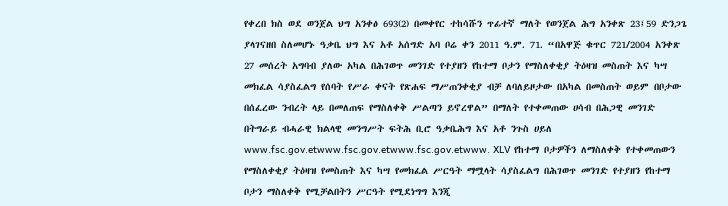የቀረበ ክስ ወደ ወንጀል ህግ አንቀፅ 693(2) በመቀየር ተከሳሹን ጥፊተኛ ማለት የወንጀል ሕግ አንቀጽ 23፤59 ድንጋጌ ያላገናዘበ ስለመሆኑ ዓቃቤ ህግ እና አቶ አሰግድ አባ ቦሬ ቀን 2011 ዓ.ም. 71. “በአዋጅ ቁጥር 721/2004 አንቀጽ 27 መሰረት አግባብ ያለው አካል በሕገወጥ መንገድ የተያዘን የከተማ ቦታን የማስለቀቂያ ትዕዛዝ መስጠት እና ካሣ መክፈል ሳያስፈልግ የሰባት የሥራ ቀናት የጽሐፍ ማሥጠንቀቂያ ብቻ ለባለይዞታው በአካል በመስጠት ወይም በቦታው በሰፈረው ንብረት ላይ በመለጠፍ የማስለቀቅ ሥልጣን ይኖረዋል” በማለት የተቀመጠው ሀሳብ በሕጋዊ መንገድ በትግራይ ብሓራዊ ክልላዊ መንግሥት ፍትሕ ቢሮ ዓቃቤሕግ እና አቶ ንጉስ ሀይለ www.fsc.gov.etwww.fsc.gov.etwww.fsc.gov.etwww. XLV የከተማ ቦታዎችን ለማስለቀቅ የተቀመጠውን የማስለቀቂያ ትዕዛዝ የመስጠት እና ካሣ የመክፈል ሥርዓት ማሟላት ሳያስፈልግ በሕገወጥ መንገድ የተያዘን የከተማ ቦታን ማስለቀቅ የሚቻልበትን ሥርዓት የሚደነግግ እንጂ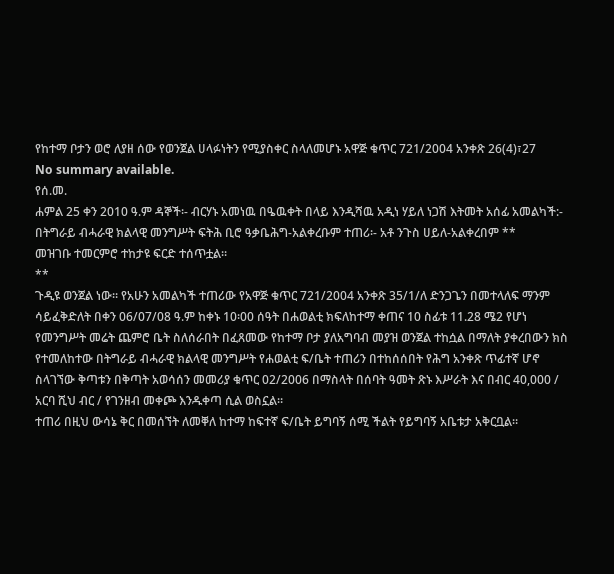የከተማ ቦታን ወሮ ለያዘ ሰው የወንጀል ሀላፉነትን የሚያስቀር ስላለመሆኑ አዋጅ ቁጥር 721/2004 አንቀጽ 26(4)፣27
No summary available.
የሰ.መ.
ሐምል 25 ቀን 2010 ዓ.ም ዳኞች፡- ብርሃኑ አመነዉ በዔዉቀት በላይ እንዲሻዉ አዲነ ሃይለ ነጋሽ እትመት አሰፊ አመልካች:- በትግራይ ብሓራዊ ክልላዊ መንግሥት ፍትሕ ቢሮ ዓቃቤሕግ-አልቀረቡም ተጠሪ፡- አቶ ንጉስ ሀይለ-አልቀረበም **
መዝገቡ ተመርምሮ ተከታዩ ፍርድ ተሰጥቷል።
**
ጉዲዩ ወንጀል ነው። የአሁን አመልካች ተጠሪው የአዋጅ ቁጥር 721/2004 አንቀጽ 35/1/ለ ድንጋጌን በመተላለፍ ማንም ሳይፈቅድለት በቀን 06/07/08 ዓ.ም ከቀኑ 10፡00 ሰዓት በሐወልቲ ክፍለከተማ ቀጠና 10 ስፊቱ 11.28 ሜ2 የሆነ የመንግሥት መሬት ጨምሮ ቤት ስለሰራበት በፈጸመው የከተማ ቦታ ያለአግባብ መያዝ ወንጀል ተከሷል በማለት ያቀረበውን ክስ የተመለከተው በትግራይ ብሓራዊ ክልላዊ መንግሥት የሐወልቲ ፍ/ቤት ተጠሪን በተከሰሰበት የሕግ አንቀጽ ጥፊተኛ ሆኖ ስላገኘው ቅጣቱን በቅጣት አወሳሰን መመሪያ ቁጥር 02/2006 በማስላት በሰባት ዓመት ጽኑ እሥራት እና በብር 40,000 / አርባ ሺህ ብር / የገንዘብ መቀጮ እንዱቀጣ ሲል ወስኗል።
ተጠሪ በዚህ ውሳኔ ቅር በመሰኘት ለመቐለ ከተማ ከፍተኛ ፍ/ቤት ይግባኝ ሰሚ ችልት የይግባኝ አቤቱታ አቅርቧል።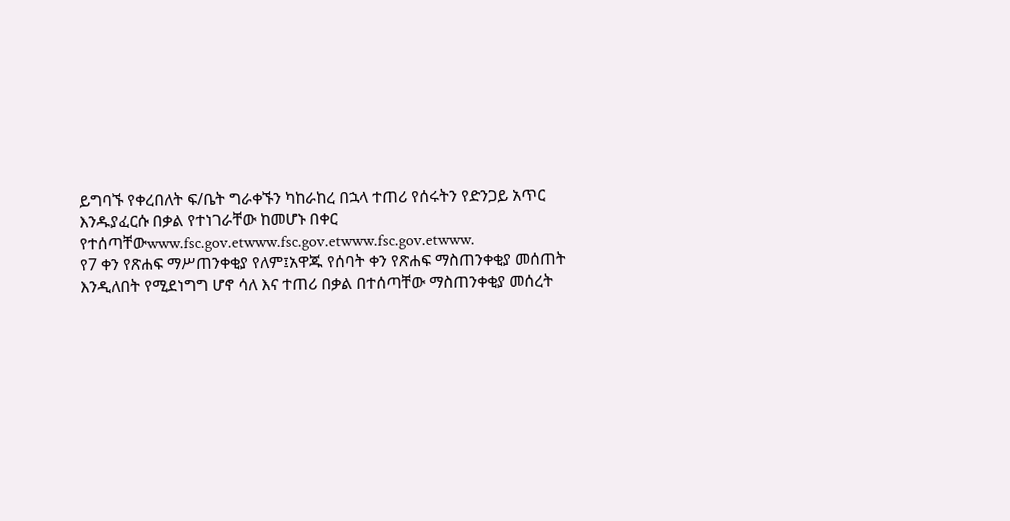ይግባኙ የቀረበለት ፍ/ቤት ግራቀኙን ካከራከረ በኋላ ተጠሪ የሰሩትን የድንጋይ አጥር እንዱያፈርሱ በቃል የተነገራቸው ከመሆኑ በቀር የተሰጣቸውwww.fsc.gov.etwww.fsc.gov.etwww.fsc.gov.etwww.
የ7 ቀን የጽሐፍ ማሥጠንቀቂያ የለም፤አዋጁ የሰባት ቀን የጽሐፍ ማስጠንቀቂያ መሰጠት እንዲለበት የሚደነግግ ሆኖ ሳለ እና ተጠሪ በቃል በተሰጣቸው ማስጠንቀቂያ መሰረት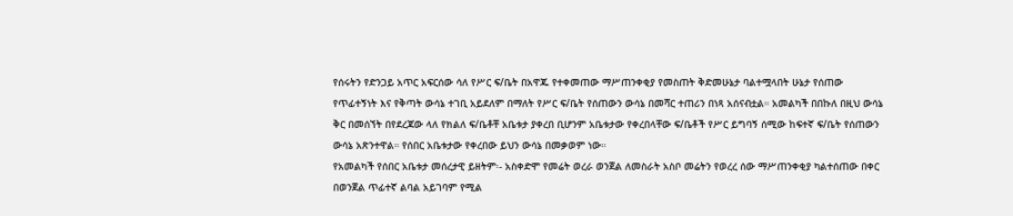የሰሩትን የድንጋይ አጥር አፍርሰው ሳለ የሥር ፍ/ቤት በአዋጁ የተቀመጠው ማሥጠንቀቂያ የመስጠት ቅድመሁኔታ ባልተሟላበት ሁኔታ የሰጠው የጥፊተኝነት እና የቅጣት ውሳኔ ተገቢ አይደለም በማለት የሥር ፍ/ቤት የሰጠውን ውሳኔ በመሻር ተጠሪን በነጻ አሰናብቷል። አመልካች በበኩለ በዚህ ውሳኔ ቅር በመሰኘት በየደረጃው ላለ የክልለ ፍ/ቤቶቸ አቤቱታ ያቀረበ ቢሆንም አቤቱታው የቀረበላቸው ፍ/ቤቶች የሥር ይግባኝ ሰሚው ከፍተኛ ፍ/ቤት የሰጠውን ውሳኔ አጽንተዋል። የሰበር አቤቱታው የቀረበው ይህን ውሳኔ በመቃወም ነው።
የአመልካች የሰበር አቤቱታ መሰረታዊ ይዘትም፡- አስቀድሞ የመሬት ወረራ ወንጀል ለመስራት አስቦ መሬትን የወረረ ሰው ማሥጠንቀቂያ ካልተሰጠው በቀር በወንጀል ጥፊተኛ ልባል አይገባም የሚል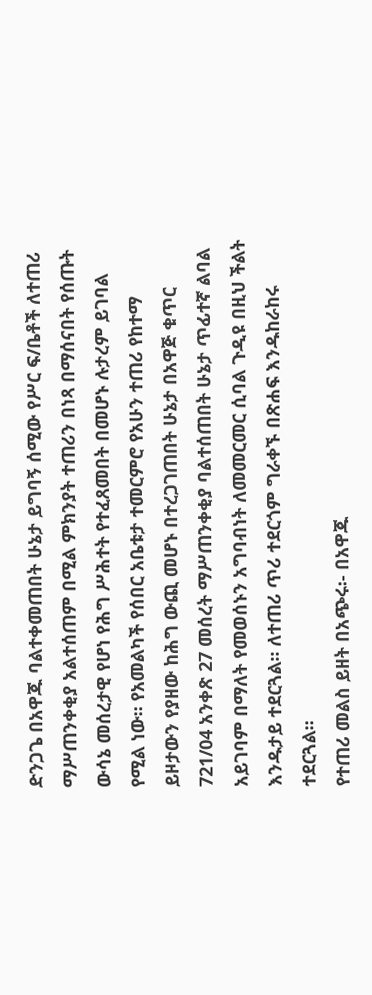ድንጋጌ በአዋጁ ባልተቀመጠበት ሁኔታ ይግባኝ ሰሚው የሥር ፍ/ቤቶች ለተጠሪ ማሥጠንቀቂያ አልተሰጠም በሚል ምክንያት ተጠሪን በነጻ በማሰናበት የሰጡት ውሳኔ መሰረታዊ የሆነ የሕግ ሥሕተት የተፈጸመበት በመሆኑ ሉታረም ይገባል የሚል ነው። የአመልካች የሰበር አቤቱታ ተመርምሮ የአሁን ተጠሪ የከተማ ይዞታውን የያዘው ከሕግ ውጪ መሆኑ በተረጋገጠበት ሁኔታ በአዋጅ ቁጥር 721/04 አንቀጽ 27 መሰረት ማሥጠንቀቂያ ባልተሰጠበት ሁኔታ ጥፊተኛ ልባል አይገባም በማለት የመወሰኑን አግባብነት ለመመርመር ሲባል ጉዲዩ በዚህ ችልት እንዱታይ ተደርጓል። ለተጠሪ ጥሪ ተደርጎም ግራቀኙ በጽሐፍ እንዱከራከሩ ተደርጓል።
የተጠሪ መልስ ይዘት በአጭሩ፡- በአዋጁ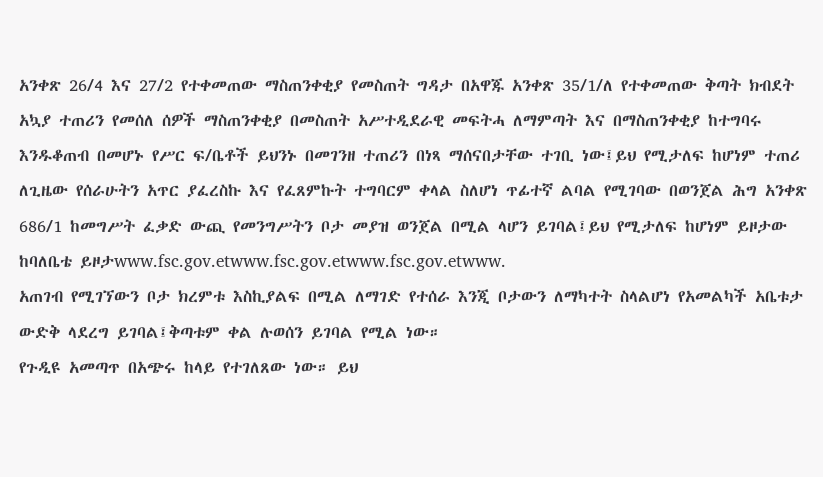አንቀጽ 26/4 እና 27/2 የተቀመጠው ማስጠንቀቂያ የመስጠት ግዳታ በአዋጁ አንቀጽ 35/1/ለ የተቀመጠው ቅጣት ክብደት አኳያ ተጠሪን የመሰለ ሰዎች ማስጠንቀቂያ በመስጠት አሥተዲደራዊ መፍትሓ ለማምጣት እና በማስጠንቀቂያ ከተግባሩ እንዱቆጠብ በመሆኑ የሥር ፍ/ቤቶች ይህንኑ በመገንዘ ተጠሪን በነጻ ማሰናበታቸው ተገቢ ነው፤ይህ የሚታለፍ ከሆነም ተጠሪ ለጊዜው የሰራሁትን አጥር ያፈረስኩ እና የፈጸምኩት ተግባርም ቀላል ስለሆነ ጥፊተኛ ልባል የሚገባው በወንጀል ሕግ አንቀጽ 686/1 ከመግሥት ፈቃድ ውጪ የመንግሥትን ቦታ መያዝ ወንጀል በሚል ላሆን ይገባል፤ይህ የሚታለፍ ከሆነም ይዞታው ከባለቤቴ ይዞታwww.fsc.gov.etwww.fsc.gov.etwww.fsc.gov.etwww.
አጠገብ የሚገኘውን ቦታ ክረምቱ እስኪያልፍ በሚል ለማገድ የተሰራ እንጂ ቦታውን ለማካተት ስላልሆነ የአመልካች አቤቱታ ውድቅ ላደረግ ይገባል፤ቅጣቱም ቀል ሉወሰን ይገባል የሚል ነው።
የጉዲዩ አመጣጥ በአጭሩ ከላይ የተገለጸው ነው። ይህ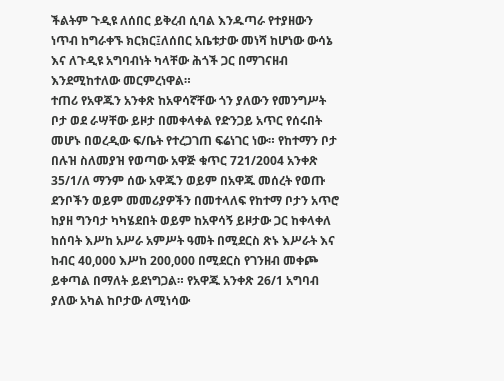ችልትም ጉዲዩ ለሰበር ይቅረብ ሲባል እንዱጣራ የተያዘውን ነጥብ ከግራቀኙ ክርክር፤ለሰበር አቤቱታው መነሻ ከሆነው ውሳኔ እና ለጉዲዩ አግባብነት ካላቸው ሕጎች ጋር በማገናዘብ እንደሚከተለው መርምረነዋል።
ተጠሪ የአዋጁን አንቀጽ ከአዋሳኛቸው ጎን ያለውን የመንግሥት ቦታ ወደ ራሣቸው ይዞታ በመቀላቀል የድንጋይ አጥር የሰሩበት መሆኑ በወረዲው ፍ/ቤት የተረጋገጠ ፍሬነገር ነው። የከተማን ቦታ በሉዝ ስለመያዝ የወጣው አዋጅ ቁጥር 721/2004 አንቀጽ 35/1/ለ ማንም ሰው አዋጁን ወይም በአዋጁ መሰረት የወጡ ደንቦችን ወይም መመሪያዎችን በመተላለፍ የከተማ ቦታን አጥሮ ከያዘ ግንባታ ካካሄደበት ወይም ከአዋሳኝ ይዞታው ጋር ከቀላቀለ ከሰባት እሥከ አሥራ አምሥት ዓመት በሚደርስ ጽኑ እሥራት እና ከብር 40,000 እሥከ 200,000 በሚደርስ የገንዘብ መቀጮ ይቀጣል በማለት ይደነግጋል። የአዋጁ አንቀጽ 26/1 አግባብ ያለው አካል ከቦታው ለሚነሳው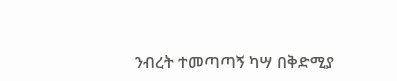ንብረት ተመጣጣኝ ካሣ በቅድሚያ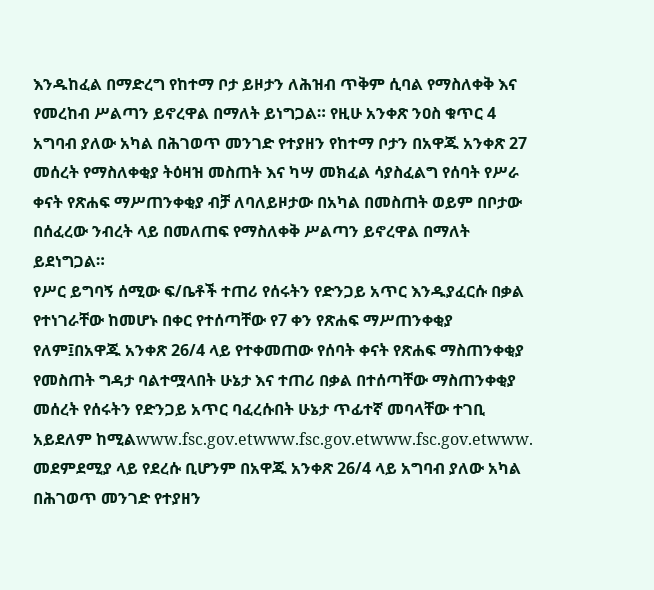እንዱከፈል በማድረግ የከተማ ቦታ ይዞታን ለሕዝብ ጥቅም ሲባል የማስለቀቅ እና የመረከብ ሥልጣን ይኖረዋል በማለት ይነግጋል። የዚሁ አንቀጽ ንዐስ ቁጥር 4 አግባብ ያለው አካል በሕገወጥ መንገድ የተያዘን የከተማ ቦታን በአዋጁ አንቀጽ 27 መሰረት የማስለቀቂያ ትዕዛዝ መስጠት እና ካሣ መክፈል ሳያስፈልግ የሰባት የሥራ ቀናት የጽሐፍ ማሥጠንቀቂያ ብቻ ለባለይዞታው በአካል በመስጠት ወይም በቦታው በሰፈረው ንብረት ላይ በመለጠፍ የማስለቀቅ ሥልጣን ይኖረዋል በማለት ይደነግጋል።
የሥር ይግባኝ ሰሚው ፍ/ቤቶች ተጠሪ የሰሩትን የድንጋይ አጥር እንዱያፈርሱ በቃል የተነገራቸው ከመሆኑ በቀር የተሰጣቸው የ7 ቀን የጽሐፍ ማሥጠንቀቂያ የለም፤በአዋጁ አንቀጽ 26/4 ላይ የተቀመጠው የሰባት ቀናት የጽሐፍ ማስጠንቀቂያ የመስጠት ግዳታ ባልተሟላበት ሁኔታ እና ተጠሪ በቃል በተሰጣቸው ማስጠንቀቂያ መሰረት የሰሩትን የድንጋይ አጥር ባፈረሱበት ሁኔታ ጥፊተኛ መባላቸው ተገቢ አይደለም ከሚልwww.fsc.gov.etwww.fsc.gov.etwww.fsc.gov.etwww.
መደምደሚያ ላይ የደረሱ ቢሆንም በአዋጁ አንቀጽ 26/4 ላይ አግባብ ያለው አካል በሕገወጥ መንገድ የተያዘን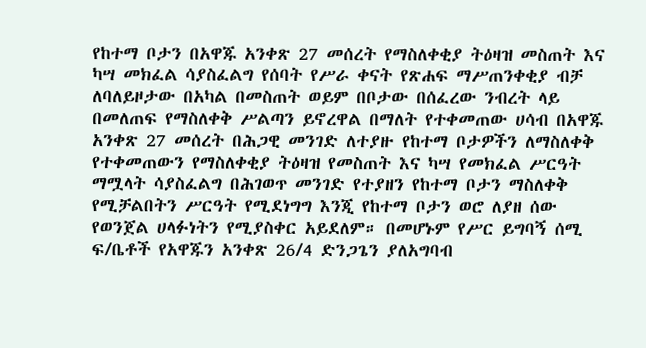የከተማ ቦታን በአዋጁ አንቀጽ 27 መሰረት የማስለቀቂያ ትዕዛዝ መስጠት እና ካሣ መክፈል ሳያስፈልግ የሰባት የሥራ ቀናት የጽሐፍ ማሥጠንቀቂያ ብቻ ለባለይዞታው በአካል በመስጠት ወይም በቦታው በሰፈረው ንብረት ላይ በመለጠፍ የማስለቀቅ ሥልጣን ይኖረዋል በማለት የተቀመጠው ሀሳብ በአዋጁ አንቀጽ 27 መሰረት በሕጋዊ መንገድ ለተያዙ የከተማ ቦታዎችን ለማስለቀቅ የተቀመጠውን የማስለቀቂያ ትዕዛዝ የመስጠት እና ካሣ የመክፈል ሥርዓት ማሟላት ሳያስፈልግ በሕገወጥ መንገድ የተያዘን የከተማ ቦታን ማስለቀቅ የሚቻልበትን ሥርዓት የሚደነግግ እንጂ የከተማ ቦታን ወሮ ለያዘ ሰው የወንጀል ሀላፉነትን የሚያስቀር አይደለም። በመሆኑም የሥር ይግባኝ ሰሚ ፍ/ቤቶች የአዋጁን አንቀጽ 26/4 ድንጋጌን ያለአግባብ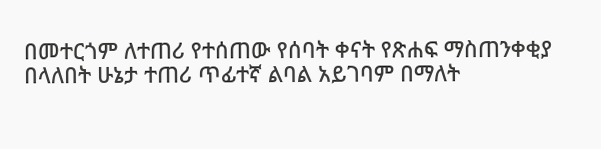በመተርጎም ለተጠሪ የተሰጠው የሰባት ቀናት የጽሐፍ ማስጠንቀቂያ በላለበት ሁኔታ ተጠሪ ጥፊተኛ ልባል አይገባም በማለት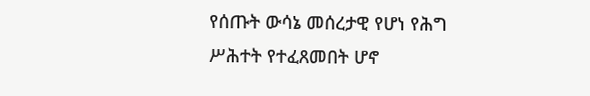የሰጡት ውሳኔ መሰረታዊ የሆነ የሕግ ሥሕተት የተፈጸመበት ሆኖ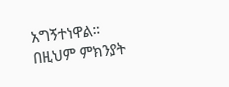አግኝተነዋል። በዚህም ምክንያት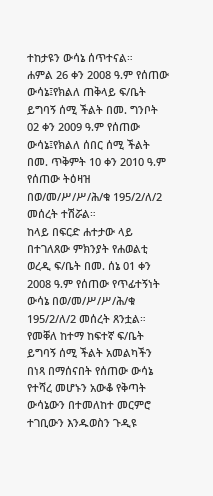ተከታዩን ውሳኔ ሰጥተናል።
ሐምል 26 ቀን 2008 ዓ.ም የሰጠው ውሳኔ፤የክልለ ጠቅላይ ፍ/ቤት ይግባኝ ሰሚ ችልት በመ. ግንቦት 02 ቀን 2009 ዓ.ም የሰጠው ውሳኔ፤የክልለ ሰበር ሰሚ ችልት በመ. ጥቅምት 10 ቀን 2010 ዓ.ም የሰጠው ትዕዛዝ በወ/መ/ሥ/ሥ/ሕ/ቁ 195/2/ለ/2 መሰረት ተሽሯል።
ከላይ በፍርድ ሐተታው ላይ በተገለጸው ምክንያት የሐወልቲ ወረዲ ፍ/ቤት በመ. ሰኔ 01 ቀን 2008 ዓ.ም የሰጠው የጥፊተኝነት ውሳኔ በወ/መ/ሥ/ሥ/ሕ/ቁ 195/2/ለ/2 መሰረት ጸንቷል።
የመቐለ ከተማ ከፍተኛ ፍ/ቤት ይግባኝ ሰሚ ችልት አመልካችን በነጻ በማሰናበት የሰጠው ውሳኔ የተሻረ መሆኑን አውቆ የቅጣት ውሳኔውን በተመለከተ መርምሮ ተገቢውን እንዱወስን ጉዲዩ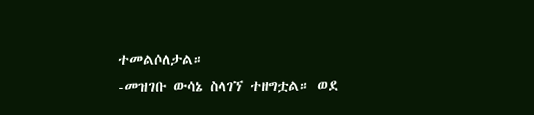ተመልሶለታል።
-መዝገቡ ውሳኔ ስላገኘ ተዘግቷል። ወደ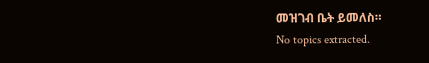መዝገብ ቤት ይመለስ።
No topics extracted.